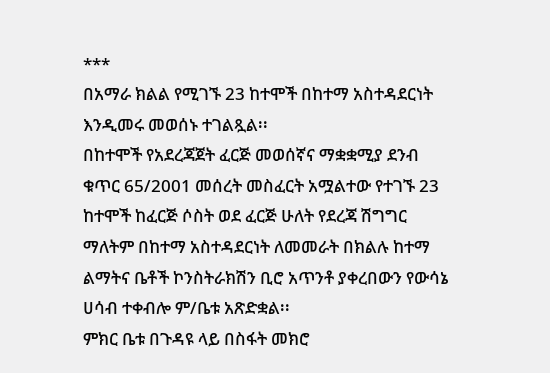***
በአማራ ክልል የሚገኙ 23 ከተሞች በከተማ አስተዳደርነት እንዲመሩ መወሰኑ ተገልጿል፡፡
በከተሞች የአደረጃጀት ፈርጅ መወሰኛና ማቋቋሚያ ደንብ ቁጥር 65/2001 መሰረት መስፈርት አሟልተው የተገኙ 23 ከተሞች ከፈርጅ ሶስት ወደ ፈርጅ ሁለት የደረጃ ሽግግር ማለትም በከተማ አስተዳደርነት ለመመራት በክልሉ ከተማ ልማትና ቤቶች ኮንስትራክሽን ቢሮ አጥንቶ ያቀረበውን የውሳኔ ሀሳብ ተቀብሎ ም/ቤቱ አጽድቋል፡፡
ምክር ቤቱ በጉዳዩ ላይ በስፋት መክሮ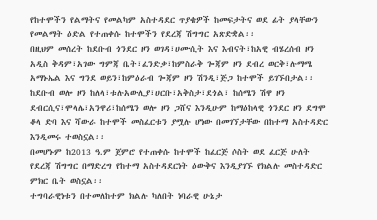የከተሞችን የልማትና የመልካም አስተዳደር ጥያቄዎች ከመፍታትና ወደ ፊት ያላቸውን የመልማት ዕድል የተጠቀሱ ከተሞችን የደረጃ ሽግግር አጽድቋል፡፡
በዚህም መሰረት ከደቡብ ጎንደር ዞን ወገዳ፣ሀሙሲት እና እብናት፣ከአዊ ብሄረሰብ ዞን አዲስ ቅዳም፣አገው ግምጃ ቤት፣ፈንድቃ፣ከምስራቅ ጐጃም ዞን ደብረ ወርቅ፣ሉማሜ አማኑኤል እና ግንደ ወይን፣ከምዕራብ ጐጃም ዞን ሽንዲ፣ጅጋ ከተሞች ይገኙበታል፡፡
ከደቡብ ወሎ ዞን ከለላ፣ቱሉአውሊያ፣ሀርቡ፣አቅስታ፣ደጎል፣ ከሰሜን ሽዋ ዞን ደብርሲና፣ሞላሌ፣አንዋሪ፣ከሰሜን ወሎ ዞን ጋሸና እንዲሁም ከማዕከላዊ ጎንደር ዞን ደግሞ ቆላ ድባ እና ሻውራ ከተሞች መስፈርቱን ያሟሉ ሆነው በመገኘታቸው በከተማ አስተዳድር እንዲመሩ ተወስኗል፡፡
በመሆኑም ከ2013 ዓ.ም ጀምሮ የተጠቀሱ ከተሞች ከፈርጅ ሶስት ወደ ፈርጅ ሁለት የደረጃ ሽግግር በማድረግ የከተማ አስተዳደርነት ዕውቅና እንዲያገኙ የክልሉ መስተዳድር ምክር ቤት ወስኗል፡፡
ተግባራዊነቱን በተመለከተም ክልሉ ካለበት ነባራዊ ሁኔታ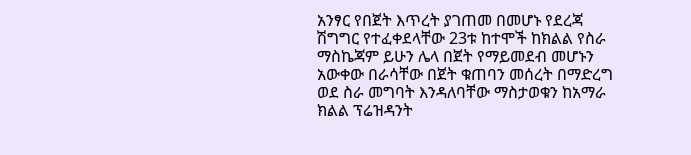አንፃር የበጀት እጥረት ያገጠመ በመሆኑ የደረጃ ሽግግር የተፈቀደላቸው 23ቱ ከተሞች ከክልል የስራ ማስኬጃም ይሁን ሌላ በጀት የማይመደብ መሆኑን አውቀው በራሳቸው በጀት ቁጠባን መሰረት በማድረግ ወደ ስራ መግባት እንዳለባቸው ማስታወቁን ከአማራ ክልል ፕሬዝዳንት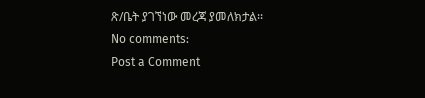ጽ/ቤት ያገኘነው መረጃ ያመለክታል፡፡
No comments:
Post a Comment